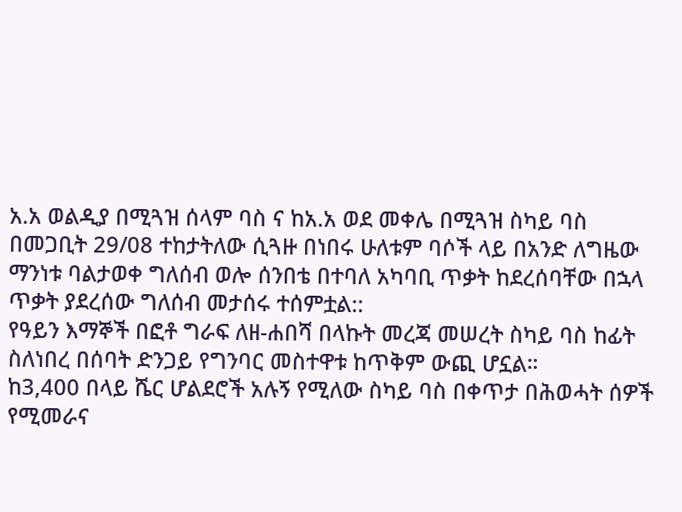አ.አ ወልዲያ በሚጓዝ ሰላም ባስ ና ከአ.አ ወደ መቀሌ በሚጓዝ ስካይ ባስ በመጋቢት 29/08 ተከታትለው ሲጓዙ በነበሩ ሁለቱም ባሶች ላይ በአንድ ለግዜው ማንነቱ ባልታወቀ ግለሰብ ወሎ ሰንበቴ በተባለ አካባቢ ጥቃት ከደረሰባቸው በኋላ ጥቃት ያደረሰው ግለሰብ መታሰሩ ተሰምቷል::
የዓይን እማኞች በፎቶ ግራፍ ለዘ-ሐበሻ በላኩት መረጃ መሠረት ስካይ ባስ ከፊት ስለነበረ በሰባት ድንጋይ የግንባር መስተዋቱ ከጥቅም ውጪ ሆኗል።
ከ3,400 በላይ ሼር ሆልደሮች አሉኝ የሚለው ስካይ ባስ በቀጥታ በሕወሓት ሰዎች የሚመራና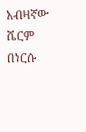አብዛኛው ሼርም በነርሱ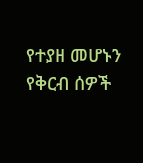የተያዘ መሆኑን የቅርብ ሰዎች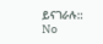ይናገራሉ::
No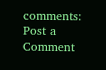comments:
Post a Comment